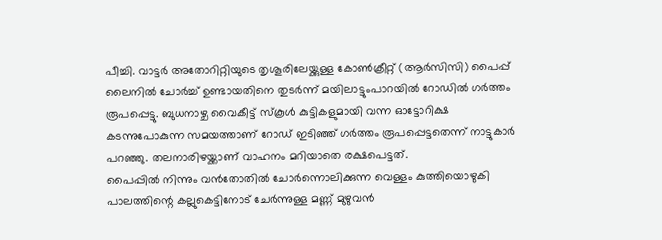പീച്ചി. വാട്ടർ അതോറിറ്റിയുടെ തൃശൂരിലേയ്ക്കുള്ള കോൺക്രീറ്റ് (ആർസിസി) പൈപ്പ് ലൈനിൽ ചോർച്ച് ഉണ്ടായതിനെ തുടർന്ന് മയിലാട്ടുംപാറയിൽ റോഡിൽ ഗർത്തം രൂപപ്പെട്ടു. ബുധനാഴ്ച വൈകീട്ട് സ്കൂൾ കുട്ടികളുമായി വന്ന ഓട്ടോറിക്ഷ കടന്നുപോകുന്ന സമയത്താണ് റോഡ് ഇടിഞ്ഞ് ഗർത്തം രൂപപ്പെട്ടതെന്ന് നാട്ടുകാർ പറഞ്ഞു. തലനാരിഴയ്ക്കാണ് വാഹനം മറിയാതെ രക്ഷപെട്ടത്.
പൈപ്പിൽ നിന്നും വൻതോതിൽ ചോർന്നൊലിക്കുന്ന വെള്ളം കുത്തിയൊഴുകി പാലത്തിന്റെ കല്ലുകെട്ടിനോട് ചേർന്നുള്ള മണ്ണ് മുഴുവൻ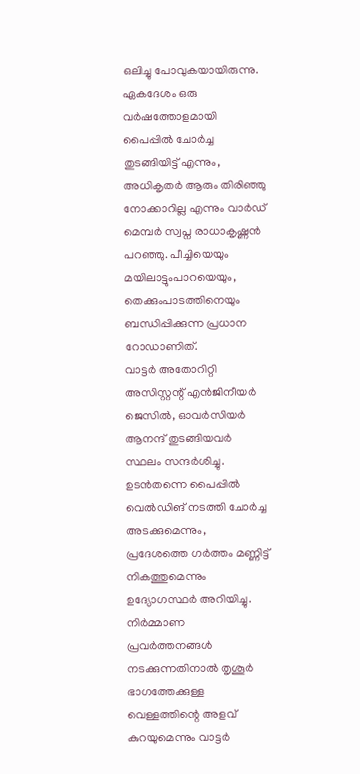ഒലിച്ചു പോവുകയായിരുന്നു. ഏകദേശം ഒരു വർഷത്തോളമായി പൈപ്പിൽ ചോർച്ച തുടങ്ങിയിട്ട് എന്നും, അധികൃതർ ആരും തിരിഞ്ഞു നോക്കാറില്ല എന്നും വാർഡ് മെമ്പർ സ്വപ്ന രാധാകൃഷ്ണൻ പറഞ്ഞു. പീച്ചിയെയും മയിലാട്ടുംപാറയെയും, തെക്കുംപാടത്തിനെയും ബന്ധിപ്പിക്കുന്ന പ്രധാന റോഡാണിത്.
വാട്ടർ അതോറിറ്റി അസിസ്റ്റന്റ് എൻജിനീയർ ജെസിൽ, ഓവർസിയർ ആനന്ദ് തുടങ്ങിയവർ സ്ഥലം സന്ദർശിച്ചു. ഉടൻതന്നെ പൈപ്പിൽ വെൽഡിങ് നടത്തി ചോർച്ച അടക്കുമെന്നും, പ്രദേശത്തെ ഗർത്തം മണ്ണിട്ട് നികത്തുമെന്നും ഉദ്യോഗസ്ഥർ അറിയിച്ചു. നിർമ്മാണ പ്രവർത്തനങ്ങൾ നടക്കുന്നതിനാൽ തൃശൂർ ഭാഗത്തേക്കുള്ള വെള്ളത്തിന്റെ അളവ് കുറയുമെന്നും വാട്ടർ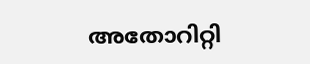അതോറിറ്റി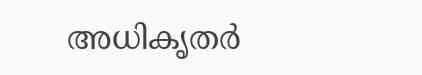അധികൃതർ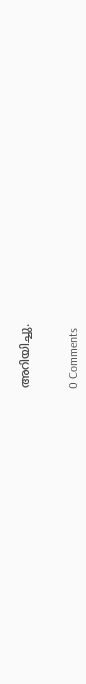അറിയിച്ചു.


0 Comments